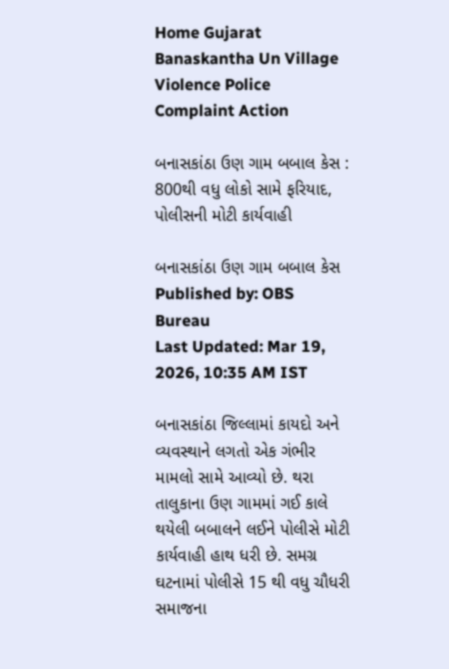Home Gujarat Banaskantha Un Village Violence Police Complaint Action

બનાસકાંઠા ઉણ ગામ બબાલ કેસ : 800થી વધુ લોકો સામે ફરિયાદ, પોલીસની મોટી કાર્યવાહી

બનાસકાંઠા ઉણ ગામ બબાલ કેસ
Published by: OBS Bureau
Last Updated: Mar 19, 2026, 10:35 AM IST

બનાસકાંઠા જિલ્લામાં કાયદો અને વ્યવસ્થાને લગતો એક ગંભીર મામલો સામે આવ્યો છે. થરા તાલુકાના ઉણ ગામમાં ગઈ કાલે થયેલી બબાલને લઈને પોલીસે મોટી કાર્યવાહી હાથ ધરી છે. સમગ્ર ઘટનામાં પોલીસે 15 થી વધુ ચૌધરી સમાજના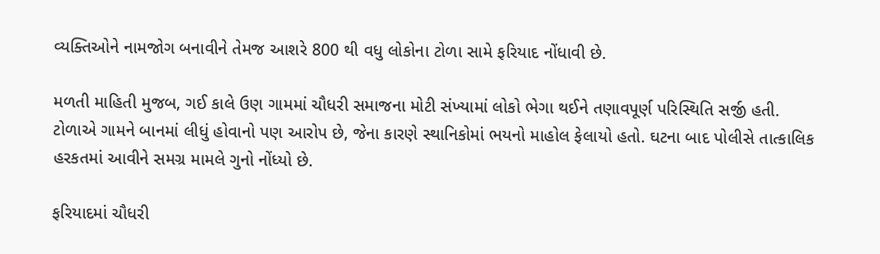વ્યક્તિઓને નામજોગ બનાવીને તેમજ આશરે 800 થી વધુ લોકોના ટોળા સામે ફરિયાદ નોંધાવી છે.

મળતી માહિતી મુજબ, ગઈ કાલે ઉણ ગામમાં ચૌધરી સમાજના મોટી સંખ્યામાં લોકો ભેગા થઈને તણાવપૂર્ણ પરિસ્થિતિ સર્જી હતી. ટોળાએ ગામને બાનમાં લીધું હોવાનો પણ આરોપ છે, જેના કારણે સ્થાનિકોમાં ભયનો માહોલ ફેલાયો હતો. ઘટના બાદ પોલીસે તાત્કાલિક હરકતમાં આવીને સમગ્ર મામલે ગુનો નોંધ્યો છે.

ફરિયાદમાં ચૌધરી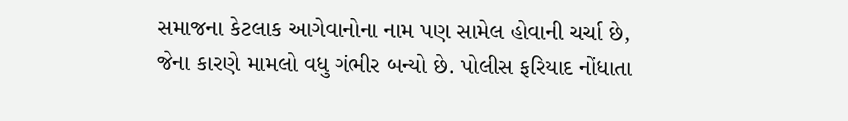સમાજના કેટલાક આગેવાનોના નામ પણ સામેલ હોવાની ચર્ચા છે, જેના કારણે મામલો વધુ ગંભીર બન્યો છે. પોલીસ ફરિયાદ નોંધાતા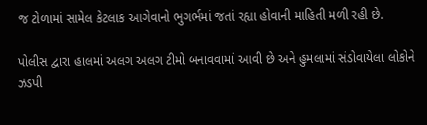જ ટોળામાં સામેલ કેટલાક આગેવાનો ભુગર્ભમાં જતાં રહ્યા હોવાની માહિતી મળી રહી છે.

પોલીસ દ્વારા હાલમાં અલગ અલગ ટીમો બનાવવામાં આવી છે અને હુમલામાં સંડોવાયેલા લોકોને ઝડપી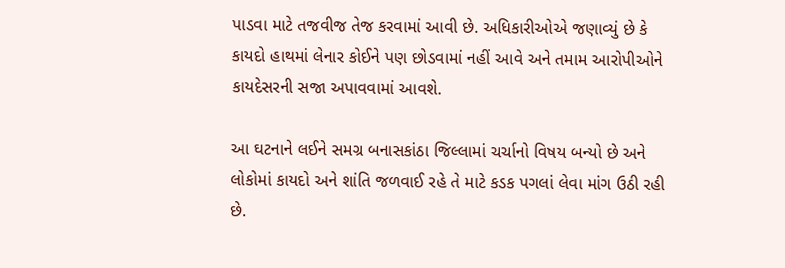પાડવા માટે તજવીજ તેજ કરવામાં આવી છે. અધિકારીઓએ જણાવ્યું છે કે કાયદો હાથમાં લેનાર કોઈને પણ છોડવામાં નહીં આવે અને તમામ આરોપીઓને કાયદેસરની સજા અપાવવામાં આવશે.

આ ઘટનાને લઈને સમગ્ર બનાસકાંઠા જિલ્લામાં ચર્ચાનો વિષય બન્યો છે અને લોકોમાં કાયદો અને શાંતિ જળવાઈ રહે તે માટે કડક પગલાં લેવા માંગ ઉઠી રહી છે.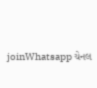joinWhatsapp ચેનલ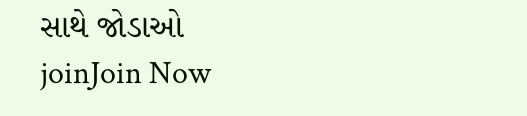સાથે જોડાઓ
joinJoin Now